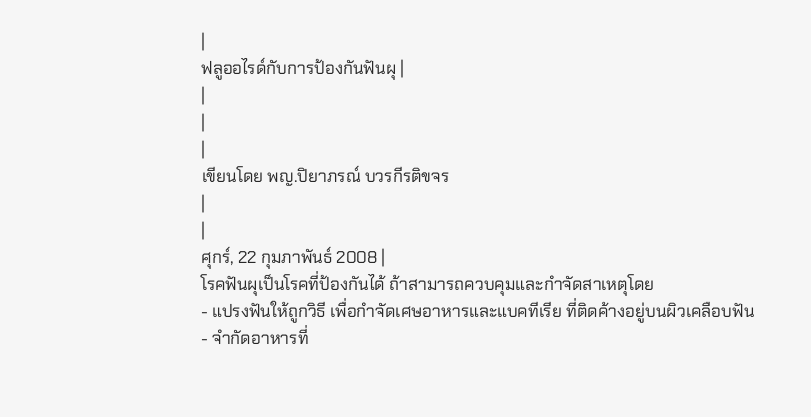|
ฟลูออไรด์กับการป้องกันฟันผุ |
|
|
|
เขียนโดย พญ.ปิยาภรณ์ บวรกีรติขจร
|
|
ศุกร์, 22 กุมภาพันธ์ 2008 |
โรคฟันผุเป็นโรคที่ป้องกันได้ ถ้าสามารถควบคุมและกำจัดสาเหตุโดย
- แปรงฟันให้ถูกวิธี เพื่อกำจัดเศษอาหารและแบคทีเรีย ที่ติดค้างอยู่บนผิวเคลือบฟัน
- จำกัดอาหารที่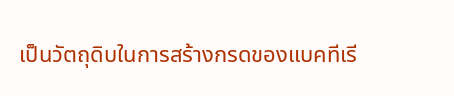เป็นวัตถุดิบในการสร้างกรดของแบคทีเรี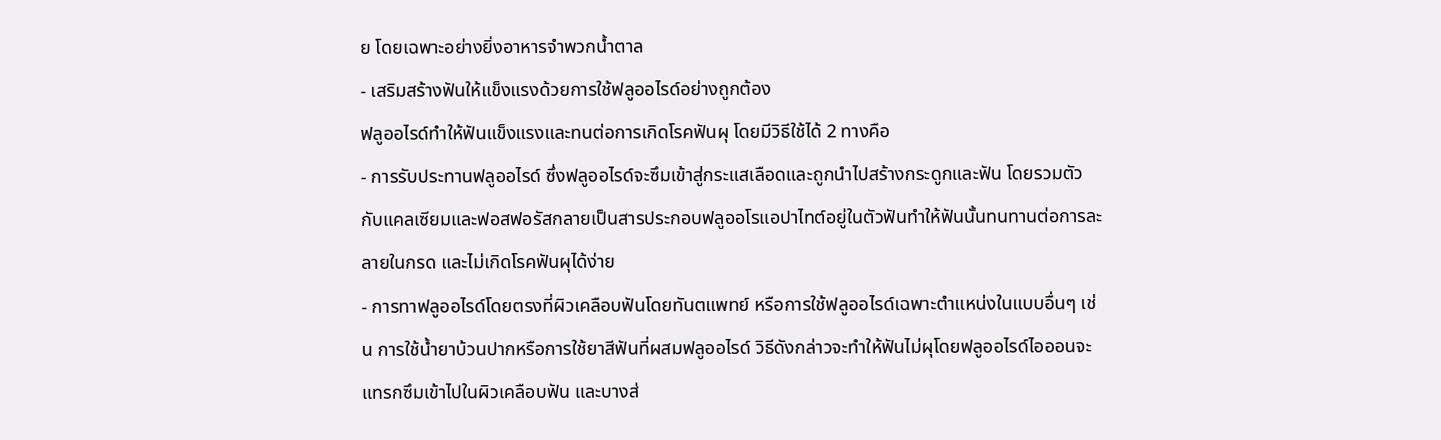ย โดยเฉพาะอย่างยิ่งอาหารจำพวกน้ำตาล
- เสริมสร้างฟันให้แข็งแรงด้วยการใช้ฟลูออไรด์อย่างถูกต้อง
ฟลูออไรด์ทำให้ฟันแข็งแรงและทนต่อการเกิดโรคฟันผุ โดยมีวิธีใช้ได้ 2 ทางคือ
- การรับประทานฟลูออไรด์ ซึ่งฟลูออไรด์จะซึมเข้าสู่กระแสเลือดและถูกนำไปสร้างกระดูกและฟัน โดยรวมตัวกับแคลเซียมและฟอสฟอรัสกลายเป็นสารประกอบฟลูออโรแอปาไทต์อยู่ในตัวฟันทำให้ฟันนั้นทนทานต่อการละลายในกรด และไม่เกิดโรคฟันผุได้ง่าย
- การทาฟลูออไรด์โดยตรงที่ผิวเคลือบฟันโดยทันตแพทย์ หรือการใช้ฟลูออไรด์เฉพาะตำแหน่งในแบบอื่นๆ เช่น การใช้น้ำยาบ้วนปากหรือการใช้ยาสีฟันที่ผสมฟลูออไรด์ วิธีดังกล่าวจะทำให้ฟันไม่ผุโดยฟลูออไรด์ไอออนจะแทรกซึมเข้าไปในผิวเคลือบฟัน และบางส่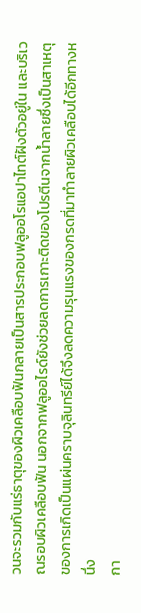วนจะรวมกับแร่ธาตุของผิวเคลือบฟันกลายเป็นสารประกอบฟลูออโรแอปาไทต์ฝังตัวอยู่ใน และบริเวณรอบผิวเคลือบฟัน นอกจากฟลูออไรด์ยังช่วยลดการเกาะติดของโปรตีนจากน้ำลายซึ่งเป็นสาเหตุของการเกิดเป็นแผ่นคราบจุลินทรีย์ได้จึงลดความรุนแรงของกรดที่มาทำลายผิวเคลือบได้อีกทางหนึ่ง
กา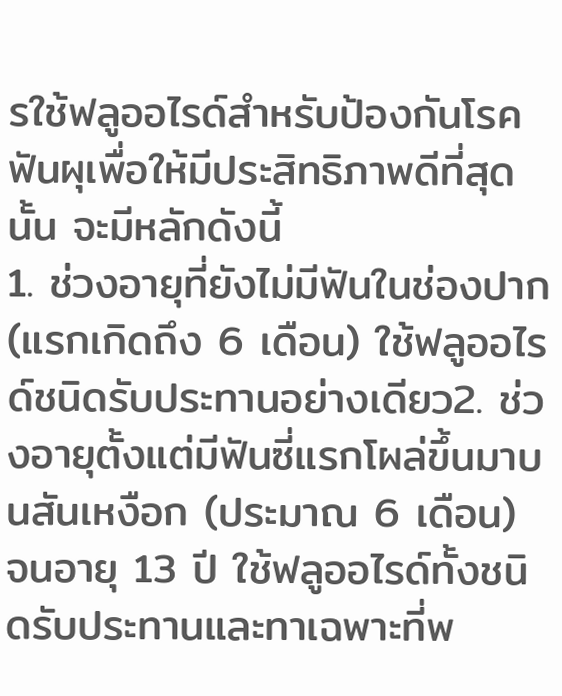รใช้ฟลูออไรด์สำหรับป้องกันโรคฟันผุเพื่อให้มีประสิทธิภาพดีที่สุดนั้น จะมีหลักดังนี้
1. ช่วงอายุที่ยังไม่มีฟันในช่องปาก (แรกเกิดถึง 6 เดือน) ใช้ฟลูออไรด์ชนิดรับประทานอย่างเดียว2. ช่วงอายุตั้งแต่มีฟันซี่แรกโผล่ขึ้นมาบนสันเหงือก (ประมาณ 6 เดือน) จนอายุ 13 ปี ใช้ฟลูออไรด์ทั้งชนิดรับประทานและทาเฉพาะที่พ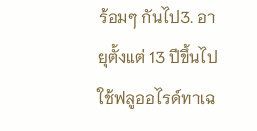ร้อมๆ กันไป3. อายุตั้งแต่ 13 ปีขึ้นไป ใช้ฟลูออไรด์ทาเฉ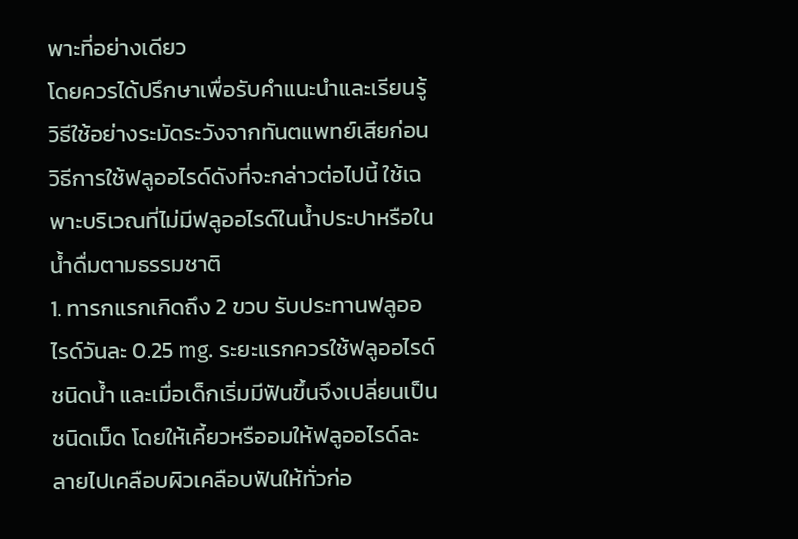พาะที่อย่างเดียว
โดยควรได้ปรึกษาเพื่อรับคำแนะนำและเรียนรู้วิธีใช้อย่างระมัดระวังจากทันตแพทย์เสียก่อน
วิธีการใช้ฟลูออไรด์ดังที่จะกล่าวต่อไปนี้ ใช้เฉพาะบริเวณที่ไม่มีฟลูออไรด์ในน้ำประปาหรือในน้ำดื่มตามธรรมชาติ
1. ทารกแรกเกิดถึง 2 ขวบ รับประทานฟลูออไรด์วันละ 0.25 mg. ระยะแรกควรใช้ฟลูออไรด์ชนิดน้ำ และเมื่อเด็กเริ่มมีฟันขึ้นจึงเปลี่ยนเป็นชนิดเม็ด โดยให้เคี้ยวหรืออมให้ฟลูออไรด์ละลายไปเคลือบผิวเคลือบฟันให้ทั่วก่อ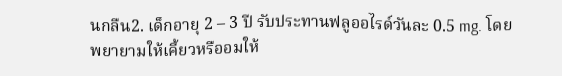นกลืน2. เด็กอายุ 2 – 3 ปี รับประทานฟลูออไรด์วันละ 0.5 mg. โดยพยายามให้เคี้ยวหรืออมให้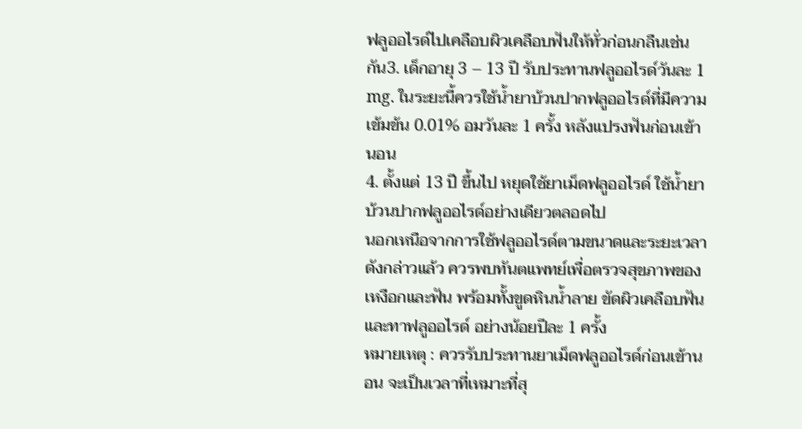ฟลูออไรด์ไปเคลือบผิวเคลือบฟันให้ทั่วก่อนกลืนเช่นกัน3. เด็กอายุ 3 – 13 ปี รับประทานฟลูออไรด์วันละ 1 mg. ในระยะนี้ควรใช้น้ำยาบ้วนปากฟลูออไรด์ที่มีความเข้มข้น 0.01% อมวันละ 1 ครั้ง หลังแปรงฟันก่อนเข้านอน
4. ตั้งแต่ 13 ปี ขึ้นไป หยุดใช้ยาเม็ดฟลูออไรด์ ใช้น้ำยาบ้วนปากฟลูออไรด์อย่างเดียวตลอดไป
นอกเหนือจากการใช้ฟลูออไรด์ตามขนาดและระยะเวลาดังกล่าวแล้ว ควรพบทันตแพทย์เพื่อตรวจสุขภาพของเหงือกและฟัน พร้อมทั้งขูดหินน้ำลาย ขัดผิวเคลือบฟัน และทาฟลูออไรด์ อย่างน้อยปีละ 1 ครั้ง
หมายเหตุ : ควรรับประทานยาเม็ดฟลูออไรด์ก่อนเข้านอน จะเป็นเวลาที่เหมาะที่สุ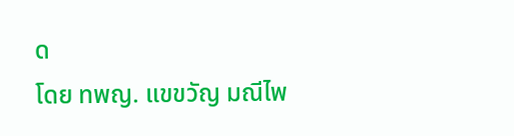ด
โดย ทพญ. แขขวัญ มณีไพ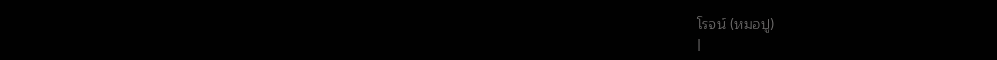โรจน์ (หมอปู)
|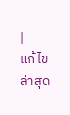|
แก้ไขล่าสุด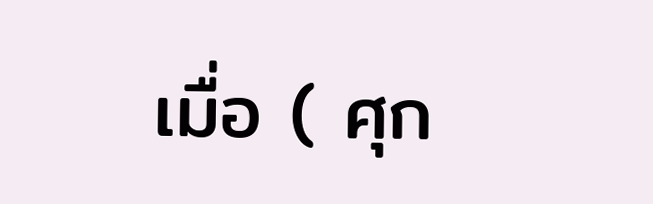เมื่อ ( ศุก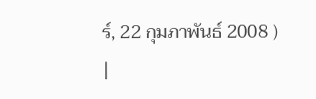ร์, 22 กุมภาพันธ์ 2008 )
|